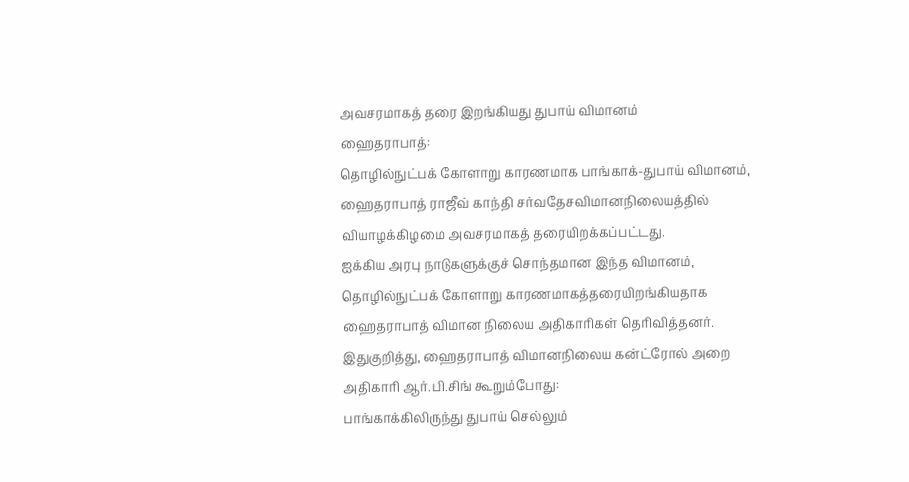அவசரமாகத் தரை இறங்கியது துபாய் விமானம்
ஹைதராபாத்:
தொழில்நுட்பக் கோளாறு காரணமாக பாங்காக்-துபாய் விமானம், ஹைதராபாத் ராஜீவ் காந்தி சர்வதேசவிமானநிலையத்தில் வியாழக்கிழமை அவசரமாகத் தரையிறக்கப்பட்டது.
ஐக்கிய அரபு நாடுகளுக்குச் சொந்தமான இந்த விமானம், தொழில்நுட்பக் கோளாறு காரணமாகத்தரையிறங்கியதாக ஹைதராபாத் விமான நிலைய அதிகாரிகள் தெரிவித்தனர்.
இதுகுறித்து, ஹைதராபாத் விமானநிலைய கன்ட்ரோல் அறை அதிகாரி ஆர்.பி.சிங் கூறும்போது:
பாங்காக்கிலிருந்து துபாய் செல்லும்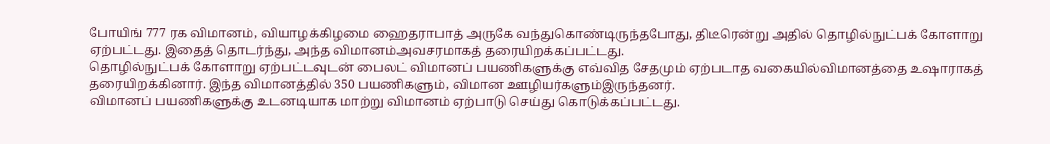போயிங் 777 ரக விமானம், வியாழக்கிழமை ஹைதராபாத் அருகே வந்துகொண்டிருந்தபோது, திடீரென்று அதில் தொழில்நுட்பக் கோளாறு ஏற்பட்டது. இதைத் தொடர்ந்து, அந்த விமானம்அவசரமாகத் தரையிறக்கப்பட்டது.
தொழில்நுட்பக் கோளாறு ஏற்பட்டவுடன் பைலட் விமானப் பயணிகளுக்கு எவ்வித சேதமும் ஏற்படாத வகையில்விமானத்தை உஷாராகத் தரையிறக்கினார். இந்த விமானத்தில் 350 பயணிகளும், விமான ஊழியர்களும்இருந்தனர்.
விமானப் பயணிகளுக்கு உடனடியாக மாற்று விமானம் ஏற்பாடு செய்து கொடுக்கப்பட்டது.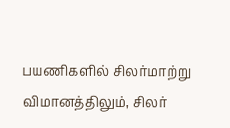பயணிகளில் சிலர்மாற்று விமானத்திலும், சிலர்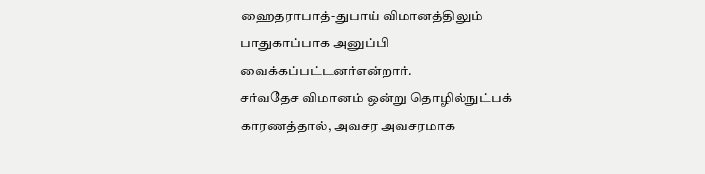ஹைதராபாத்-துபாய் விமானத்திலும் பாதுகாப்பாக அனுப்பி வைக்கப்பட்டனர்என்றார்.
சர்வதேச விமானம் ஒன்று தொழில்நுட்பக் காரணத்தால், அவசர அவசரமாக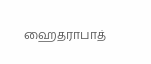ஹைதராபாத்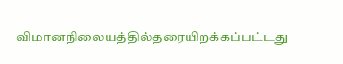விமானநிலையத்தில்தரையிறக்கப்பட்டது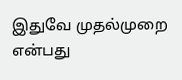இதுவே முதல்முறை என்பது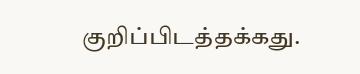குறிப்பிடத்தக்கது.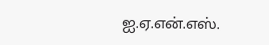ஐ.ஏ.என்.எஸ்.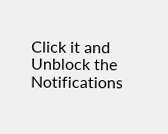Click it and Unblock the Notifications